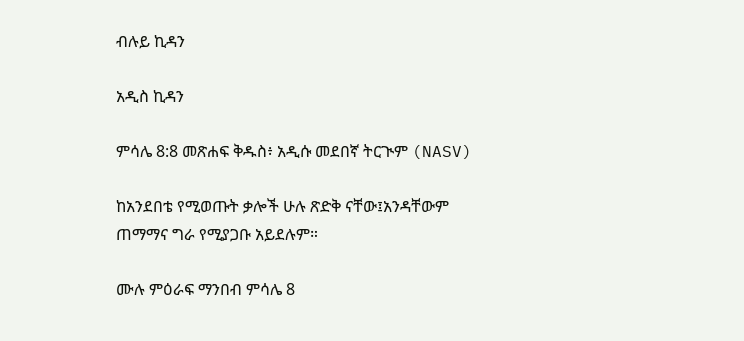ብሉይ ኪዳን

አዲስ ኪዳን

ምሳሌ 8:8 መጽሐፍ ቅዱስ፥ አዲሱ መደበኛ ትርጒም (NASV)

ከአንደበቴ የሚወጡት ቃሎች ሁሉ ጽድቅ ናቸው፤አንዳቸውም ጠማማና ግራ የሚያጋቡ አይደሉም።

ሙሉ ምዕራፍ ማንበብ ምሳሌ 8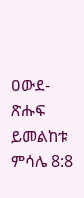ዐውደ-ጽሑፍ ይመልከቱ ምሳሌ 8:8